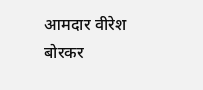आमदार वीरेश बोरकर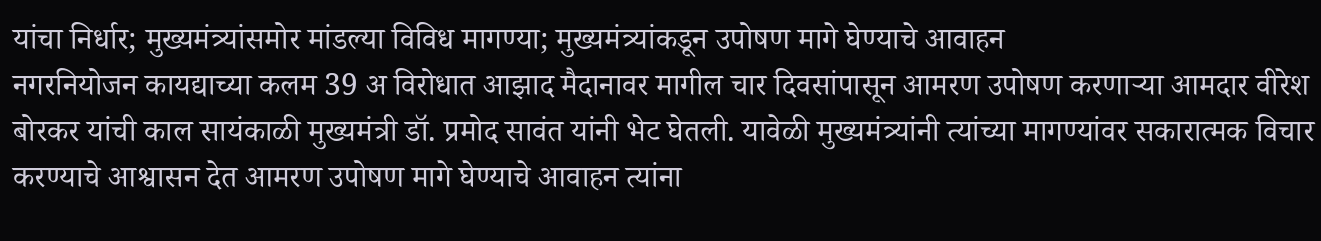यांचा निर्धार; मुख्यमंत्र्यांसमोर मांडल्या विविध मागण्या; मुख्यमंत्र्यांकडून उपोषण मागे घेण्याचे आवाहन
नगरनियोजन कायद्याच्या कलम 39 अ विरोधात आझाद मैदानावर मागील चार दिवसांपासून आमरण उपोषण करणाऱ्या आमदार वीरेश बोरकर यांची काल सायंकाळी मुख्यमंत्री डॉ. प्रमोद सावंत यांनी भेट घेतली. यावेळी मुख्यमंत्र्यांनी त्यांच्या मागण्यांवर सकारात्मक विचार करण्याचे आश्वासन देत आमरण उपोषण मागे घेण्याचे आवाहन त्यांना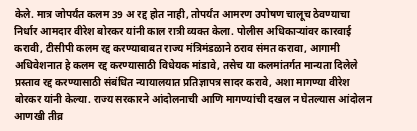केले. मात्र जोपर्यंत कलम 39 अ रद्द होत नाही, तोपर्यंत आमरण उपोषण चालूच ठेवण्याचा निर्धार आमदार वीरेश बोरकर यांनी काल रात्री व्यक्त केला. पोलीस अधिकाऱ्यांवर कारवाई करावी, टीसीपी कलम रद्द करण्याबाबत राज्य मंत्रिमंडळाने ठराव संमत करावा, आगामी अधिवेशनात हे कलम रद्द करण्यासाठी विधेयक मांडावे, तसेच या कलमांतर्गत मान्यता दिलेले प्रस्ताव रद्द करण्यासाठी संबंधित न्यायालयात प्रतिज्ञापत्र सादर करावे, अशा मागण्या वीरेश बोरकर यांनी केल्या. राज्य सरकारने आंदोलनाची आणि मागण्यांची दखल न घेतल्यास आंदोलन आणखी तीव्र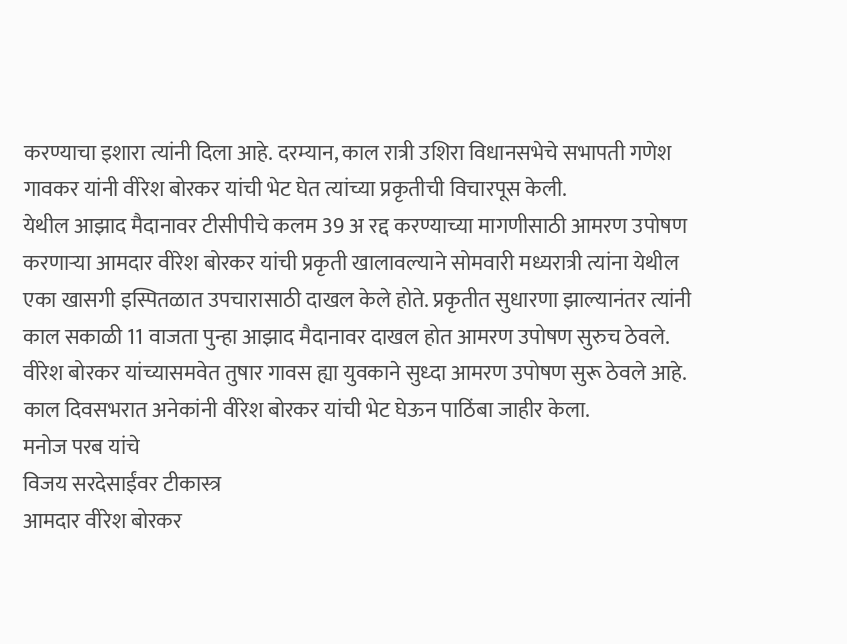करण्याचा इशारा त्यांनी दिला आहे. दरम्यान, काल रात्री उशिरा विधानसभेचे सभापती गणेश गावकर यांनी वीरेश बोरकर यांची भेट घेत त्यांच्या प्रकृतीची विचारपूस केली.
येथील आझाद मैदानावर टीसीपीचे कलम 39 अ रद्द करण्याच्या मागणीसाठी आमरण उपोषण करणाऱ्या आमदार वीरेश बोरकर यांची प्रकृती खालावल्याने सोमवारी मध्यरात्री त्यांना येथील एका खासगी इस्पितळात उपचारासाठी दाखल केले होते. प्रकृतीत सुधारणा झाल्यानंतर त्यांनी काल सकाळी 11 वाजता पुन्हा आझाद मैदानावर दाखल होत आमरण उपोषण सुरुच ठेवले. वीरेश बोरकर यांच्यासमवेत तुषार गावस ह्या युवकाने सुध्दा आमरण उपोषण सुरू ठेवले आहे. काल दिवसभरात अनेकांनी वीरेश बोरकर यांची भेट घेऊन पाठिंबा जाहीर केला.
मनोज परब यांचे
विजय सरदेसाईंवर टीकास्त्र
आमदार वीरेश बोरकर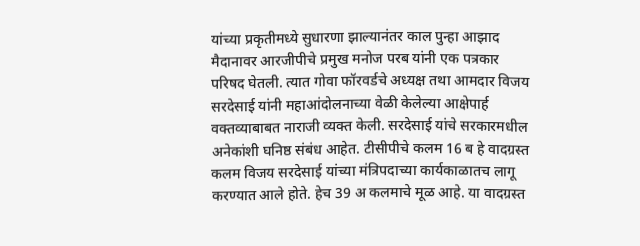यांच्या प्रकृतीमध्ये सुधारणा झाल्यानंतर काल पुन्हा आझाद मैदानावर आरजीपीचे प्रमुख मनोज परब यांनी एक पत्रकार परिषद घेतली. त्यात गोवा फॉरवर्डचे अध्यक्ष तथा आमदार विजय सरदेसाई यांनी महाआंदोलनाच्या वेळी केलेल्या आक्षेपार्ह वक्तव्याबाबत नाराजी व्यक्त केली. सरदेसाई यांचे सरकारमधील अनेकांशी घनिष्ठ संबंध आहेत. टीसीपीचे कलम 16 ब हे वादग्रस्त कलम विजय सरदेसाई यांच्या मंत्रिपदाच्या कार्यकाळातच लागू करण्यात आले होते. हेच 39 अ कलमाचे मूळ आहे. या वादग्रस्त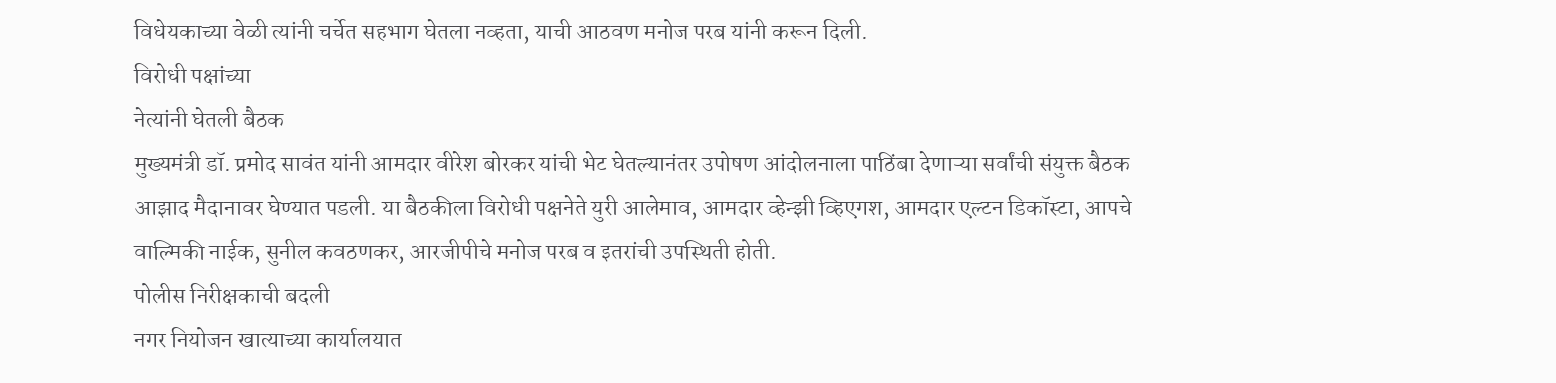विधेयकाच्या वेळी त्यांनी चर्चेत सहभाग घेतला नव्हता, याची आठवण मनोज परब यांनी करून दिली.
विरोधी पक्षांच्या
नेत्यांनी घेतली बैठक
मुख्यमंत्री डॉ. प्रमोद सावंत यांनी आमदार वीरेश बोरकर यांची भेट घेतल्यानंतर उपोषण आंदोलनाला पाठिंबा देणाऱ्या सर्वांची संयुक्त बैठक आझाद मैदानावर घेण्यात पडली. या बैठकीला विरोधी पक्षनेते युरी आलेमाव, आमदार व्हेन्झी व्हिएगश, आमदार एल्टन डिकॉस्टा, आपचे वाल्मिकी नाईक, सुनील कवठणकर, आरजीपीचे मनोज परब व इतरांची उपस्थिती होती.
पोलीस निरीक्षकाची बदली
नगर नियोजन खात्याच्या कार्यालयात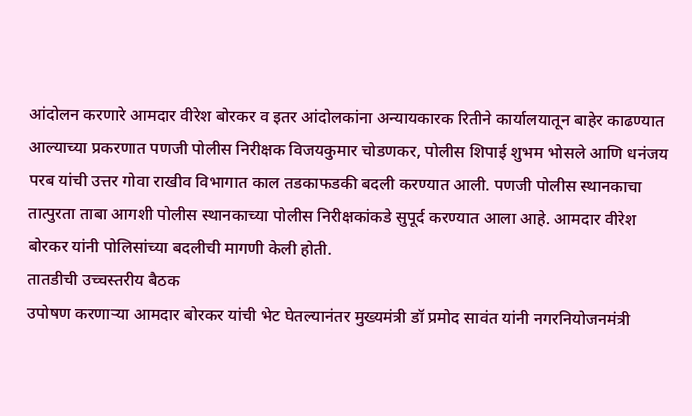आंदोलन करणारे आमदार वीरेश बोरकर व इतर आंदोलकांना अन्यायकारक रितीने कार्यालयातून बाहेर काढण्यात आल्याच्या प्रकरणात पणजी पोलीस निरीक्षक विजयकुमार चोडणकर, पोलीस शिपाई शुभम भोसले आणि धनंजय परब यांची उत्तर गोवा राखीव विभागात काल तडकाफडकी बदली करण्यात आली. पणजी पोलीस स्थानकाचा तात्पुरता ताबा आगशी पोलीस स्थानकाच्या पोलीस निरीक्षकांकडे सुपूर्द करण्यात आला आहे. आमदार वीरेश बोरकर यांनी पोलिसांच्या बदलीची मागणी केली होती.
तातडीची उच्चस्तरीय बैठक
उपोषण करणाऱ्या आमदार बोरकर यांची भेट घेतल्यानंतर मुख्यमंत्री डॉ प्रमोद सावंत यांनी नगरनियोजनमंत्री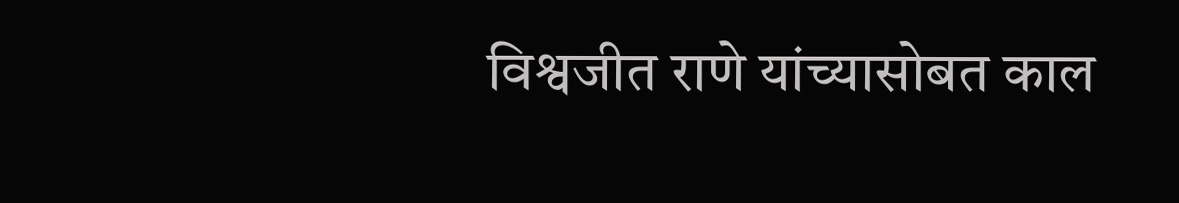विश्वजीत राणे यांच्यासोबत काल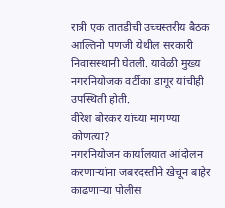रात्री एक तातडीची उच्चस्तरीय बैठक आल्तिनो पणजी येथील सरकारी निवासस्थानी घेतली. यावेळी मुख्य नगरनियोजक वर्टीका डागूर यांचीही उपस्थिती होती.
वीरेश बोरकर यांच्या मागण्या कोणत्या?
नगरनियोजन कार्यालयात आंदोलन करणाऱ्यांना जबरदस्तीने खेचून बाहेर काढणाऱ्या पोलीस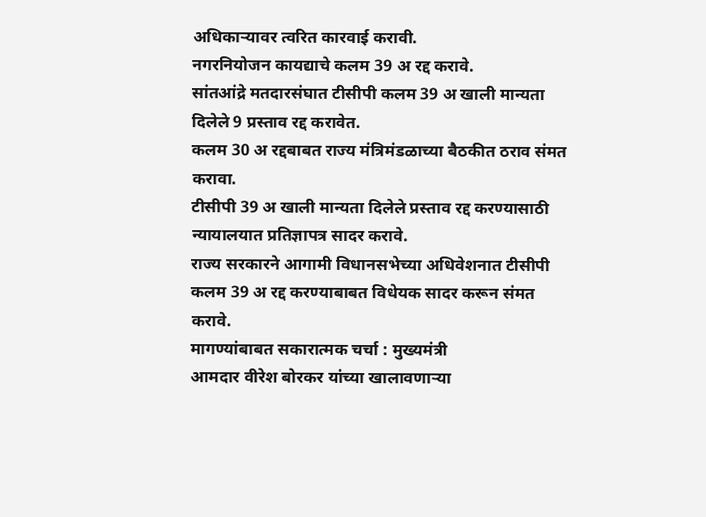अधिकाऱ्यावर त्वरित कारवाई करावी.
नगरनियोजन कायद्याचे कलम 39 अ रद्द करावे.
सांतआंद्रे मतदारसंघात टीसीपी कलम 39 अ खाली मान्यता दिलेले 9 प्रस्ताव रद्द करावेत.
कलम 30 अ रद्दबाबत राज्य मंत्रिमंडळाच्या बैठकीत ठराव संमत करावा.
टीसीपी 39 अ खाली मान्यता दिलेले प्रस्ताव रद्द करण्यासाठी न्यायालयात प्रतिज्ञापत्र सादर करावे.
राज्य सरकारने आगामी विधानसभेच्या अधिवेशनात टीसीपी कलम 39 अ रद्द करण्याबाबत विधेयक सादर करून संमत करावे.
मागण्यांबाबत सकारात्मक चर्चा : मुख्यमंत्री
आमदार वीरेश बोरकर यांच्या खालावणाऱ्या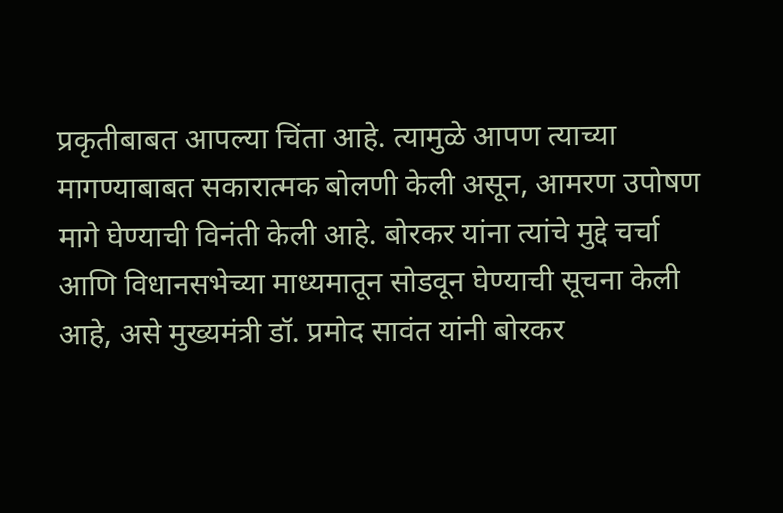प्रकृतीबाबत आपल्या चिंता आहे. त्यामुळे आपण त्याच्या मागण्याबाबत सकारात्मक बोलणी केली असून, आमरण उपोषण मागे घेण्याची विनंती केली आहे. बोरकर यांना त्यांचे मुद्दे चर्चा आणि विधानसभेच्या माध्यमातून सोडवून घेण्याची सूचना केली आहे, असे मुख्यमंत्री डॉ. प्रमोद सावंत यांनी बोरकर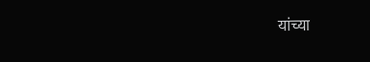यांच्या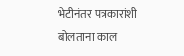भेटीनंतर पत्रकारांशी बोलताना काल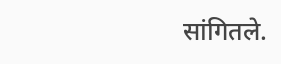सांगितले.